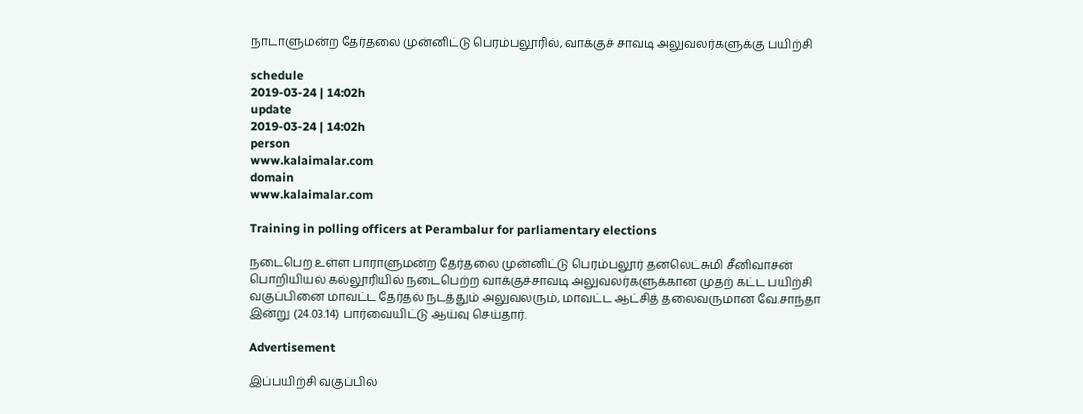நாடாளுமன்ற தேர்தலை முன்னிட்டு பெரம்பலூரில், வாக்குச் சாவடி அலுவலர்களுக்கு பயிற்சி

schedule
2019-03-24 | 14:02h
update
2019-03-24 | 14:02h
person
www.kalaimalar.com
domain
www.kalaimalar.com

Training in polling officers at Perambalur for parliamentary elections

நடைபெற உள்ள பாராளுமன்ற தேர்தலை முன்னிட்டு பெரம்பலூர் தனலெட்சுமி சீனிவாசன் பொறியியல் கல்லூரியில் நடைபெற்ற வாக்குச்சாவடி அலுவலர்களுக்கான முதற் கட்ட பயிற்சி வகுப்பினை மாவட்ட தேர்தல் நடத்தும் அலுவலரும், மாவட்ட ஆட்சித் தலைவருமான வே.சாந்தா இன்று (24.03.14) பார்வையிட்டு ஆய்வு செய்தார்.

Advertisement

இப்பயிற்சி வகுப்பில்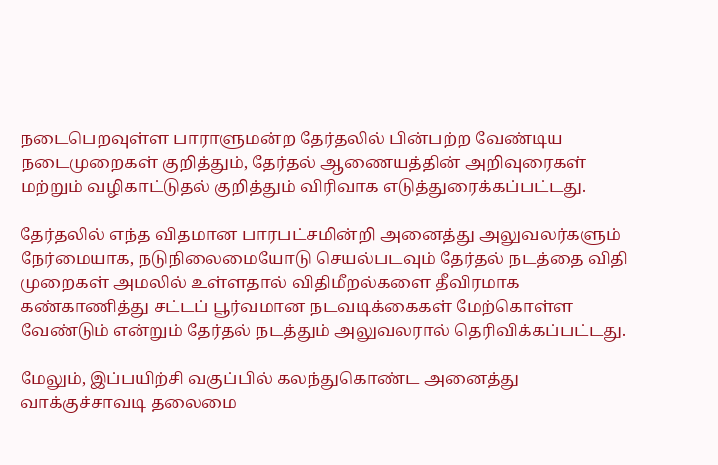நடைபெறவுள்ள பாராளுமன்ற தேர்தலில் பின்பற்ற வேண்டிய நடைமுறைகள் குறித்தும், தேர்தல் ஆணையத்தின் அறிவுரைகள் மற்றும் வழிகாட்டுதல் குறித்தும் விரிவாக எடுத்துரைக்கப்பட்டது.

தேர்தலில் எந்த விதமான பாரபட்சமின்றி அனைத்து அலுவலர்களும் நேர்மையாக, நடுநிலைமையோடு செயல்படவும் தேர்தல் நடத்தை விதி முறைகள் அமலில் உள்ளதால் விதிமீறல்களை தீவிரமாக கண்காணித்து சட்டப் பூர்வமான நடவடிக்கைகள் மேற்கொள்ள வேண்டும் என்றும் தேர்தல் நடத்தும் அலுவலரால் தெரிவிக்கப்பட்டது.

மேலும், இப்பயிற்சி வகுப்பில் கலந்துகொண்ட அனைத்து வாக்குச்சாவடி தலைமை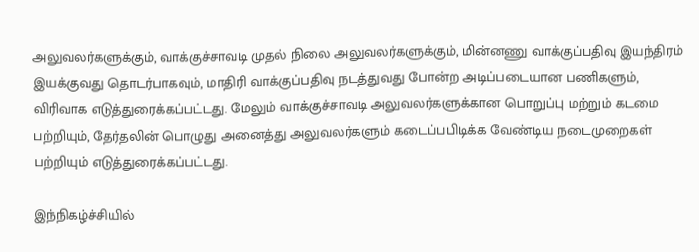அலுவலர்களுக்கும், வாக்குச்சாவடி முதல் நிலை அலுவலர்களுக்கும், மின்னணு வாக்குப்பதிவு இயந்திரம் இயக்குவது தொடர்பாகவும், மாதிரி வாக்குப்பதிவு நடத்துவது போன்ற அடிப்படையான பணிகளும், விரிவாக எடுத்துரைக்கப்பட்டது. மேலும் வாக்குச்சாவடி அலுவலர்களுக்கான பொறுப்பு மற்றும் கடமை பற்றியும், தேர்தலின் பொழுது அனைத்து அலுவலர்களும் கடைப்பபிடிக்க வேண்டிய நடைமுறைகள் பற்றியும் எடுத்துரைக்கப்பட்டது.

இந்நிகழ்ச்சியில்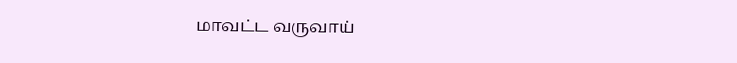மாவட்ட வருவாய்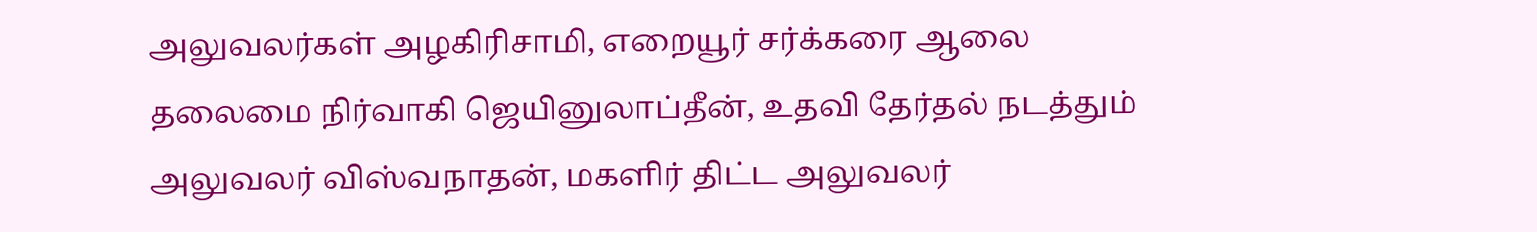அலுவலர்கள் அழகிரிசாமி, எறையூர் சர்க்கரை ஆலை தலைமை நிர்வாகி ஜெயினுலாப்தீன், உதவி தேர்தல் நடத்தும் அலுவலர் விஸ்வநாதன், மகளிர் திட்ட அலுவலர்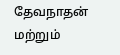தேவநாதன் மற்றும்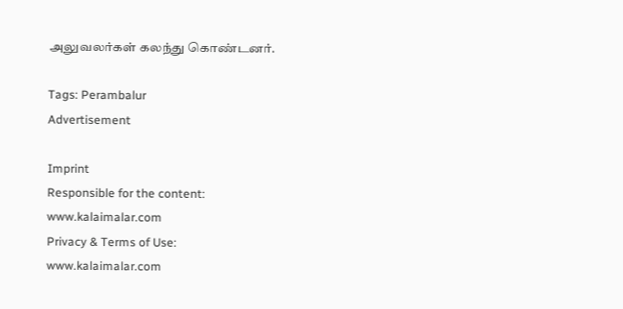அலுவலர்கள் கலந்து கொண்டனர்.

Tags: Perambalur
Advertisement

Imprint
Responsible for the content:
www.kalaimalar.com
Privacy & Terms of Use:
www.kalaimalar.com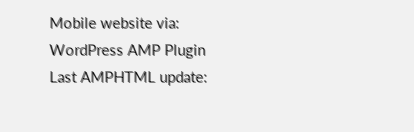Mobile website via:
WordPress AMP Plugin
Last AMPHTML update: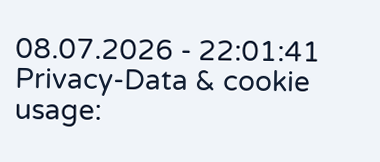08.07.2026 - 22:01:41
Privacy-Data & cookie usage: